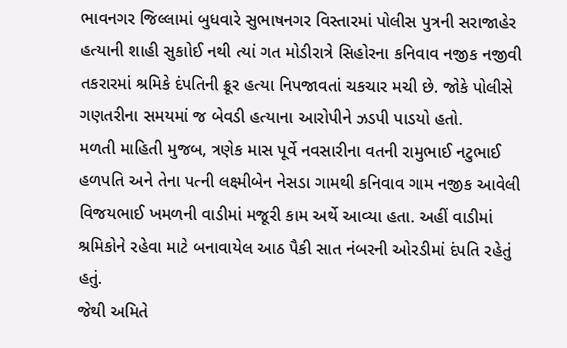ભાવનગર જિલ્લામાં બુધવારે સુભાષનગર વિસ્તારમાં પોલીસ પુત્રની સરાજાહેર હત્યાની શાહી સુકાોઈ નથી ત્યાં ગત મોડીરાત્રે સિહોરના કનિવાવ નજીક નજીવી તકરારમાં શ્રમિકે દંપતિની ક્રૂર હત્યા નિપજાવતાં ચકચાર મચી છે. જોકે પોલીસે ગણતરીના સમયમાં જ બેવડી હત્યાના આરોપીને ઝડપી પાડયો હતો.
મળતી માહિતી મુજબ, ત્રણેક માસ પૂર્વે નવસારીના વતની રામુભાઈ નટુભાઈ હળપતિ અને તેના પત્ની લક્ષ્મીબેન નેસડા ગામથી કનિવાવ ગામ નજીક આવેલી વિજયભાઈ ખમળની વાડીમાં મજૂરી કામ અર્થે આવ્યા હતા. અહીં વાડીમાં શ્રમિકોને રહેવા માટે બનાવાયેલ આઠ પૈકી સાત નંબરની ઓરડીમાં દંપતિ રહેતું હતું.
જેથી અમિતે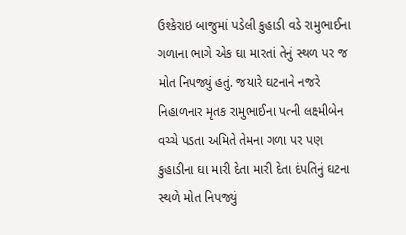ઉશ્કેરાઇ બાજુમાં પડેલી કુહાડી વડે રામુભાઈના ગળાના ભાગે એક ઘા મારતાં તેનું સ્થળ પર જ મોત નિપજ્યું હતું. જયારે ઘટનાને નજરે નિહાળનાર મૃતક રામુભાઈના પત્ની લક્ષ્મીબેન વચ્ચે પડતા અમિતે તેમના ગળા પર પણ કુહાડીના ઘા મારી દેતા મારી દેતા દંપતિનું ઘટના સ્થળે મોત નિપજ્યું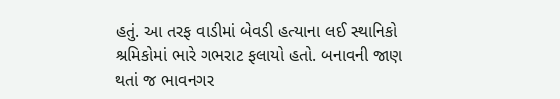હતું. આ તરફ વાડીમાં બેવડી હત્યાના લઈ સ્થાનિકો શ્રમિકોમાં ભારે ગભરાટ ફલાયો હતો. બનાવની જાણ થતાં જ ભાવનગર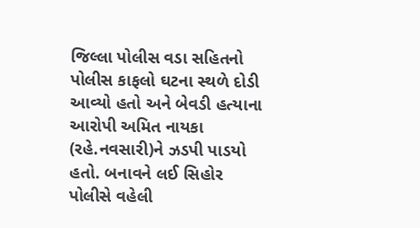જિલ્લા પોલીસ વડા સહિતનો પોલીસ કાફલો ઘટના સ્થળે દોડી આવ્યો હતો અને બેવડી હત્યાના આરોપી અમિત નાયકા (રહે.નવસારી)ને ઝડપી પાડયો હતો. બનાવને લઈ સિહોર પોલીસે વહેલી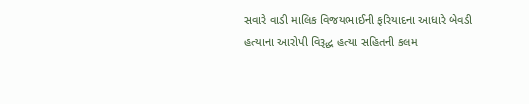સવારે વાડી માલિક વિજયભાઈની ફરિયાદના આધારે બેવડી હત્યાના આરોપી વિરૂદ્ધ હત્યા સહિતની કલમ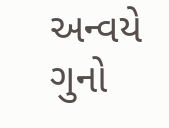અન્વયે ગુનો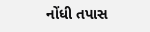નોંધી તપાસ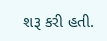શરૂ કરી હતી.